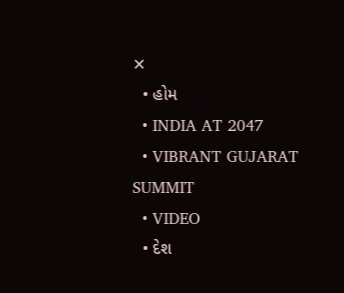✕
  • હોમ
  • INDIA AT 2047
  • VIBRANT GUJARAT SUMMIT
  • VIDEO
  • દેશ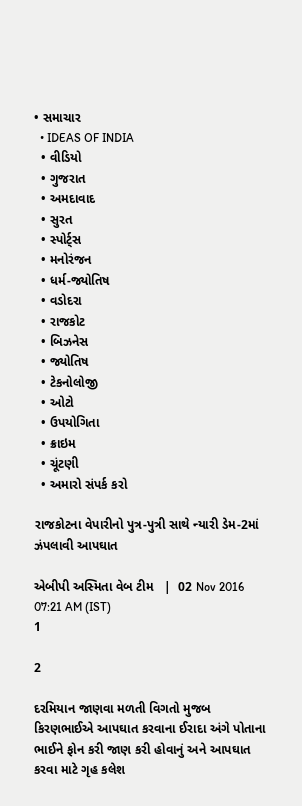• સમાચાર
  • IDEAS OF INDIA
  • વીડિયો
  • ગુજરાત
  • અમદાવાદ
  • સુરત
  • સ્પોર્ટ્સ
  • મનોરંજન
  • ધર્મ-જ્યોતિષ
  • વડોદરા
  • રાજકોટ
  • બિઝનેસ
  • જ્યોતિષ
  • ટેકનોલોજી
  • ઓટો
  • ઉપયોગિતા
  • ક્રાઇમ
  • ચૂંટણી
  • અમારો સંપર્ક કરો

રાજકોટના વેપારીનો પુત્ર-પુત્રી સાથે ન્યારી ડેમ-2માં ઝંપલાવી આપઘાત

એબીપી અસ્મિતા વેબ ટીમ   |  02 Nov 2016 07:21 AM (IST)
1

2

દરમિયાન જાણવા મળતી વિગતો મુજબ કિરણભાઈએ આપઘાત કરવાના ઈરાદા અંગે પોતાના ભાઈને ફોન કરી જાણ કરી હોવાનું અને આપઘાત કરવા માટે ગૃહ કલેશ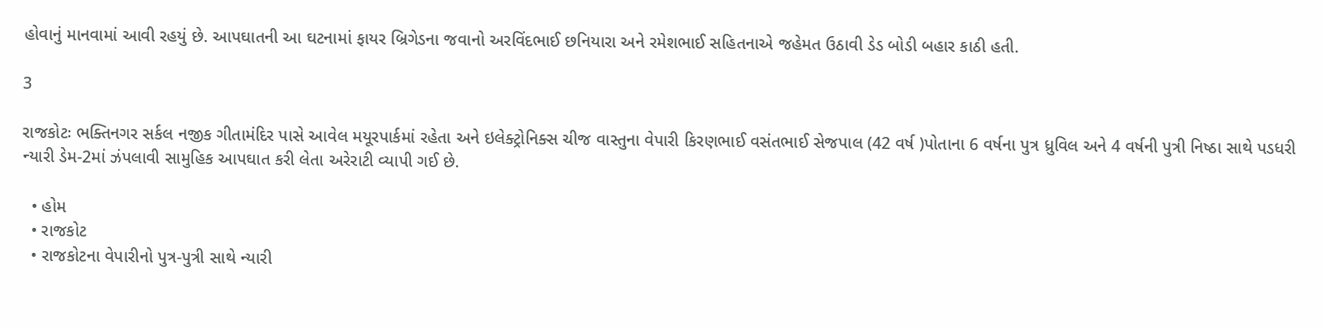હોવાનું માનવામાં આવી રહયું છે. આપઘાતની આ ઘટનામાં ફાયર બ્રિગેડના જવાનો અરવિંદભાઈ છનિયારા અને રમેશભાઈ સહિતનાએ જહેમત ઉઠાવી ડેડ બોડી બહાર કાઠી હતી.

3

રાજકોટઃ ભક્તિનગર સર્કલ નજીક ગીતામંદિર પાસે આવેલ મયૂરપાર્કમાં રહેતા અને ઇલેક્ટ્રોનિક્સ ચીજ વાસ્તુના વેપારી કિરણભાઈ વસંતભાઈ સેજપાલ (42 વર્ષ )પોતાના 6 વર્ષના પુત્ર ધ્રુવિલ અને 4 વર્ષની પુત્રી નિષ્ઠા સાથે પડધરી ન્યારી ડેમ-2માં ઝંપલાવી સામુહિક આપઘાત કરી લેતા અરેરાટી વ્યાપી ગઈ છે.

  • હોમ
  • રાજકોટ
  • રાજકોટના વેપારીનો પુત્ર-પુત્રી સાથે ન્યારી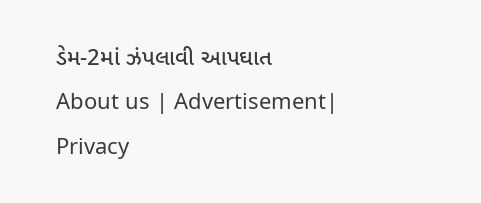ડેમ-2માં ઝંપલાવી આપઘાત
About us | Advertisement| Privacy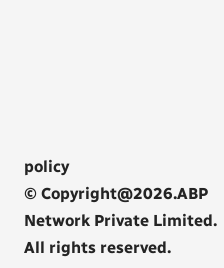policy
© Copyright@2026.ABP Network Private Limited. All rights reserved.